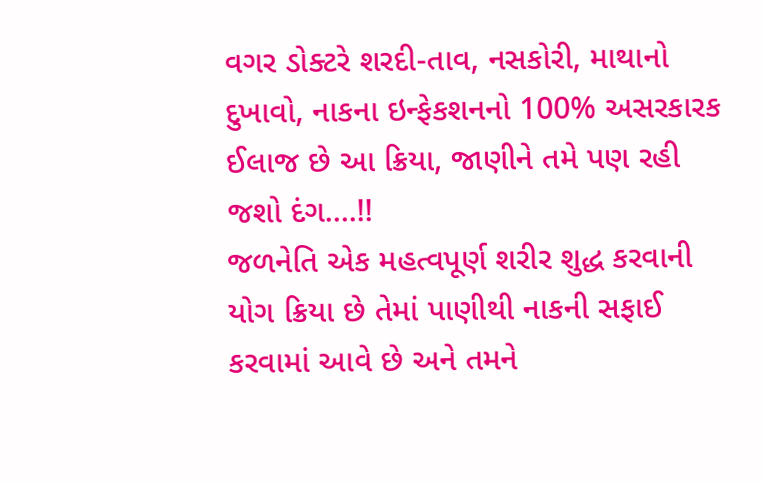વગર ડોક્ટરે શરદી-તાવ, નસકોરી, માથાનો દુખાવો, નાકના ઇન્ફેકશનનો 100% અસરકારક ઈલાજ છે આ ક્રિયા, જાણીને તમે પણ રહી જશો દંગ….!!
જળનેતિ એક મહત્વપૂર્ણ શરીર શુદ્ધ કરવાની યોગ ક્રિયા છે તેમાં પાણીથી નાકની સફાઈ કરવામાં આવે છે અને તમને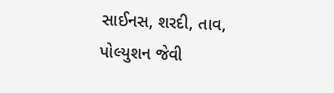સાઈનસ, શરદી, તાવ, પોલ્યુશન જેવી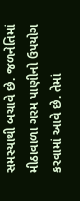સમસ્યાથી બચાવે છે. જળનેતિમાં મીઠાવાળા ગરમ પાણીનો ઉપયોગ કરવામાં આવે છે. તેમાં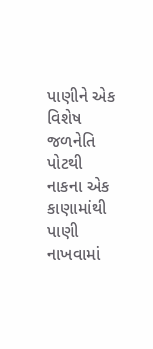પાણીને એક વિશેષ જળનેતિ પોટથી નાકના એક કાણામાંથી પાણી નાખવામાં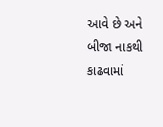આવે છે અને બીજા નાકથી કાઢવામાં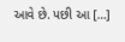આવે છે. પછી આ […]